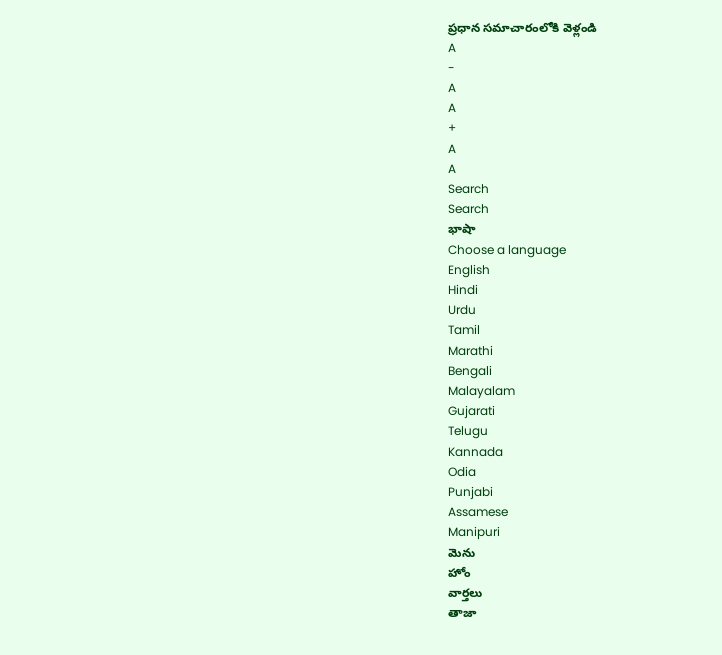ప్రధాన సమాచారంలోకి వెళ్లండి
A
-
A
A
+
A
A
Search
Search
భాషా
Choose a language
English
Hindi
Urdu
Tamil
Marathi
Bengali
Malayalam
Gujarati
Telugu
Kannada
Odia
Punjabi
Assamese
Manipuri
మెను
హోం
వార్తలు
తాజా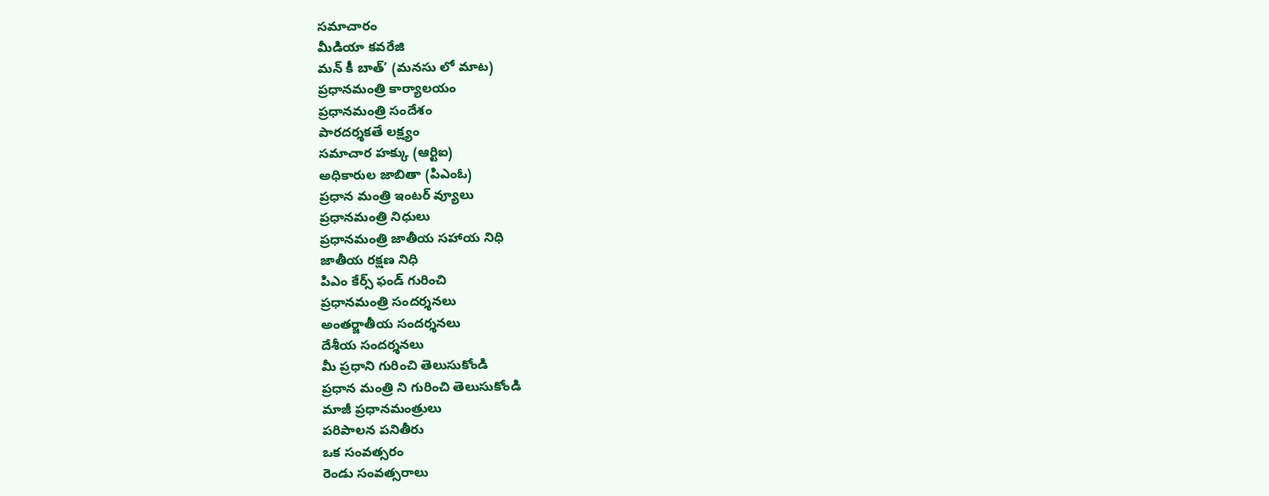సమాచారం
మీడియా కవరేజి
మన్ కీ బాత్’ (మనసు లో మాట)
ప్రధానమంత్రి కార్యాలయం
ప్రధానమంత్రి సందేశం
పారదర్శకతే లక్ష్యం
సమాచార హక్కు (ఆర్టిఐ)
అధికారుల జాబితా (పిఎంఓ)
ప్రధాన మంత్రి ఇంటర్ వ్యూలు
ప్రధానమంత్రి నిధులు
ప్రధానమంత్రి జాతీయ సహాయ నిధి
జాతీయ రక్షణ నిధి
పిఎం కేర్స్ ఫండ్ గురించి
ప్రధానమంత్రి సందర్శనలు
అంతర్జాతీయ సందర్శనలు
దేశీయ సందర్శనలు
మీ ప్రధాని గురించి తెలుసుకోండి
ప్రధాన మంత్రి ని గురించి తెలుసుకోండి
మాజీ ప్రధానమంత్రులు
పరిపాలన పనితీరు
ఒక సంవత్సరం
రెండు సంవత్సరాలు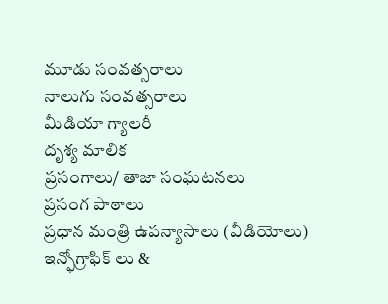మూడు సంవత్సరాలు
నాలుగు సంవత్సరాలు
మీడియా గ్యాలరీ
దృశ్య మాలిక
ప్రసంగాలు/ తాజా సంఘటనలు
ప్రసంగ పాఠాలు
ప్రధాన మంత్రి ఉపన్యాసాలు (వీడియోలు)
ఇన్ఫోగ్రాఫిక్ లు &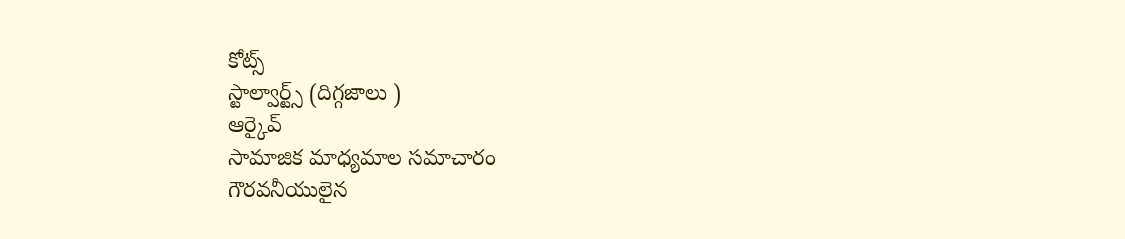కోట్స్
స్టాల్వార్ట్స్ (దిగ్గజాలు )
ఆర్కైవ్
సామాజిక మాధ్యమాల సమాచారం
గౌరవనీయులైన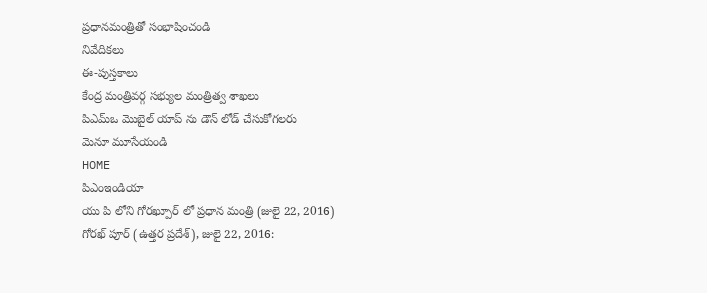ప్రధానమంత్రితో సంభాషించండి
నివేదికలు
ఈ-పుస్తకాలు
కేంద్ర మంత్రివర్గ సభ్యుల మంత్రిత్వ శాఖలు
పిఎమ్ఒ మొబైల్ యాప్ ను డౌన్ లోడ్ చేసుకోగలరు
మెనూ మూసేయండి
HOME
పిఎంఇండియా
యు పి లోని గోరఖ్పూర్ లో ప్రధాన మంత్రి (జులై 22, 2016)
గోరఖ్ పూర్ (ఉత్తర ప్రదేశ్), జులై 22, 2016: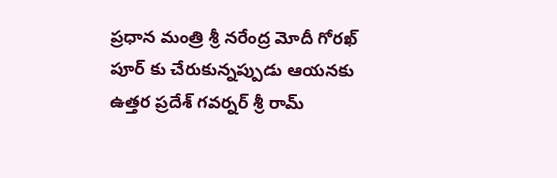ప్రధాన మంత్రి శ్రీ నరేంద్ర మోదీ గోరఖ్ పూర్ కు చేరుకున్నప్పుడు ఆయనకు ఉత్తర ప్రదేశ్ గవర్నర్ శ్రీ రామ్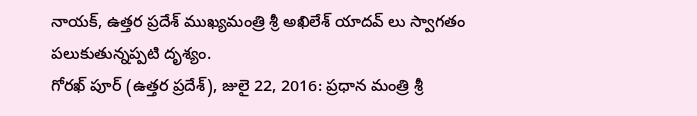నాయక్, ఉత్తర ప్రదేశ్ ముఖ్యమంత్రి శ్రీ అఖిలేశ్ యాదవ్ లు స్వాగతం పలుకుతున్నప్పటి దృశ్యం.
గోరఖ్ పూర్ (ఉత్తర ప్రదేశ్), జులై 22, 2016: ప్రధాన మంత్రి శ్రీ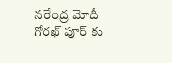నరేంద్ర మోదీ గోరఖ్ పూర్ కు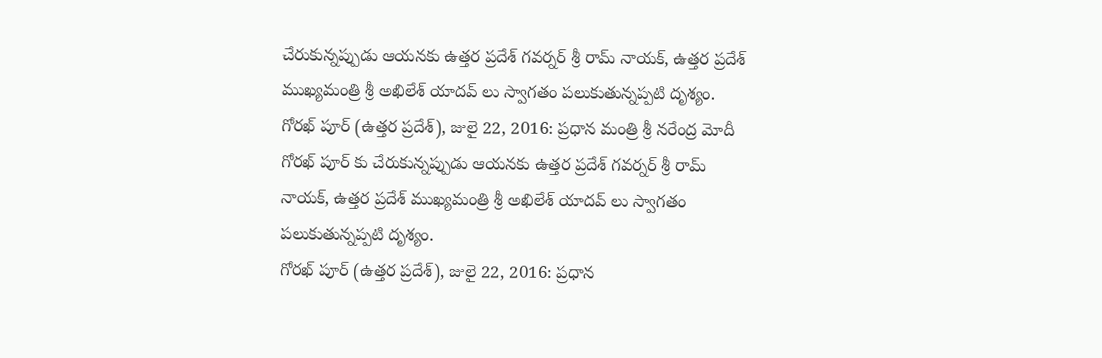చేరుకున్నప్పుడు ఆయనకు ఉత్తర ప్రదేశ్ గవర్నర్ శ్రీ రామ్ నాయక్, ఉత్తర ప్రదేశ్ ముఖ్యమంత్రి శ్రీ అఖిలేశ్ యాదవ్ లు స్వాగతం పలుకుతున్నప్పటి దృశ్యం.
గోరఖ్ పూర్ (ఉత్తర ప్రదేశ్), జులై 22, 2016: ప్రధాన మంత్రి శ్రీ నరేంద్ర మోదీ గోరఖ్ పూర్ కు చేరుకున్నప్పుడు ఆయనకు ఉత్తర ప్రదేశ్ గవర్నర్ శ్రీ రామ్ నాయక్, ఉత్తర ప్రదేశ్ ముఖ్యమంత్రి శ్రీ అఖిలేశ్ యాదవ్ లు స్వాగతం పలుకుతున్నప్పటి దృశ్యం.
గోరఖ్ పూర్ (ఉత్తర ప్రదేశ్), జులై 22, 2016: ప్రధాన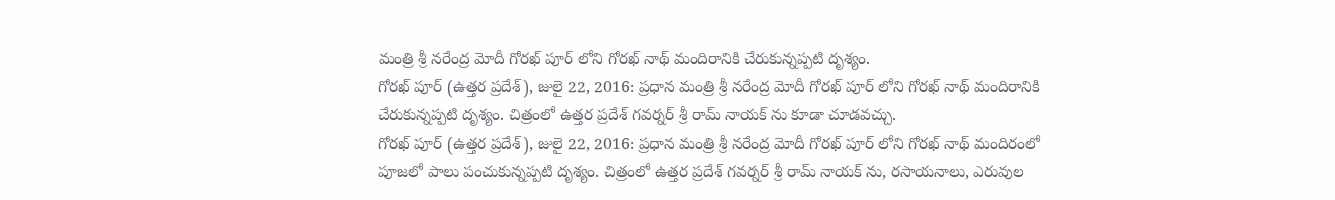మంత్రి శ్రీ నరేంద్ర మోదీ గోరఖ్ పూర్ లోని గోరఖ్ నాథ్ మందిరానికి చేరుకున్నప్పటి దృశ్యం.
గోరఖ్ పూర్ (ఉత్తర ప్రదేశ్), జులై 22, 2016: ప్రధాన మంత్రి శ్రీ నరేంద్ర మోదీ గోరఖ్ పూర్ లోని గోరఖ్ నాథ్ మందిరానికి చేరుకున్నప్పటి దృశ్యం. చిత్రంలో ఉత్తర ప్రదేశ్ గవర్నర్ శ్రీ రామ్ నాయక్ ను కూడా చూడవచ్చు.
గోరఖ్ పూర్ (ఉత్తర ప్రదేశ్), జులై 22, 2016: ప్రధాన మంత్రి శ్రీ నరేంద్ర మోదీ గోరఖ్ పూర్ లోని గోరఖ్ నాథ్ మందిరంలో పూజలో పాలు పంచుకున్నప్పటి దృశ్యం. చిత్రంలో ఉత్తర ప్రదేశ్ గవర్నర్ శ్రీ రామ్ నాయక్ ను, రసాయనాలు, ఎరువుల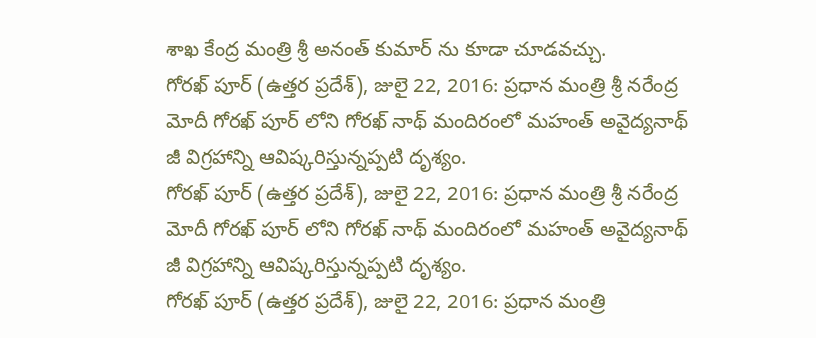శాఖ కేంద్ర మంత్రి శ్రీ అనంత్ కుమార్ ను కూడా చూడవచ్చు.
గోరఖ్ పూర్ (ఉత్తర ప్రదేశ్), జులై 22, 2016: ప్రధాన మంత్రి శ్రీ నరేంద్ర మోదీ గోరఖ్ పూర్ లోని గోరఖ్ నాథ్ మందిరంలో మహంత్ అవైద్యనాథ్ జీ విగ్రహాన్ని ఆవిష్కరిస్తున్నప్పటి దృశ్యం.
గోరఖ్ పూర్ (ఉత్తర ప్రదేశ్), జులై 22, 2016: ప్రధాన మంత్రి శ్రీ నరేంద్ర మోదీ గోరఖ్ పూర్ లోని గోరఖ్ నాథ్ మందిరంలో మహంత్ అవైద్యనాథ్ జీ విగ్రహాన్ని ఆవిష్కరిస్తున్నప్పటి దృశ్యం.
గోరఖ్ పూర్ (ఉత్తర ప్రదేశ్), జులై 22, 2016: ప్రధాన మంత్రి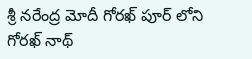శ్రీ నరేంద్ర మోదీ గోరఖ్ పూర్ లోని గోరఖ్ నాథ్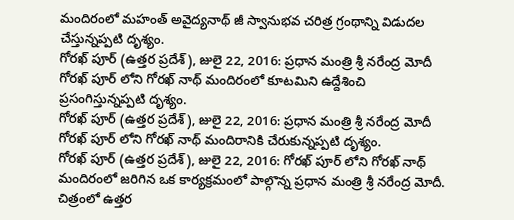మందిరంలో మహంత్ అవైద్యనాథ్ జీ స్వానుభవ చరిత్ర గ్రంథాన్ని విడుదల చేస్తున్నప్పటి దృశ్యం.
గోరఖ్ పూర్ (ఉత్తర ప్రదేశ్), జులై 22, 2016: ప్రధాన మంత్రి శ్రీ నరేంద్ర మోదీ గోరఖ్ పూర్ లోని గోరఖ్ నాథ్ మందిరంలో కూటమిని ఉద్దేశించి ప్రసంగిస్తున్నప్పటి దృశ్యం.
గోరఖ్ పూర్ (ఉత్తర ప్రదేశ్), జులై 22, 2016: ప్రధాన మంత్రి శ్రీ నరేంద్ర మోదీ గోరఖ్ పూర్ లోని గోరఖ్ నాథ్ మందిరానికి చేరుకున్నప్పటి దృశ్యం.
గోరఖ్ పూర్ (ఉత్తర ప్రదేశ్), జులై 22, 2016: గోరఖ్ పూర్ లోని గోరఖ్ నాథ్ మందిరంలో జరిగిన ఒక కార్యక్రమంలో పాల్గొన్న ప్రధాన మంత్రి శ్రీ నరేంద్ర మోదీ. చిత్రంలో ఉత్తర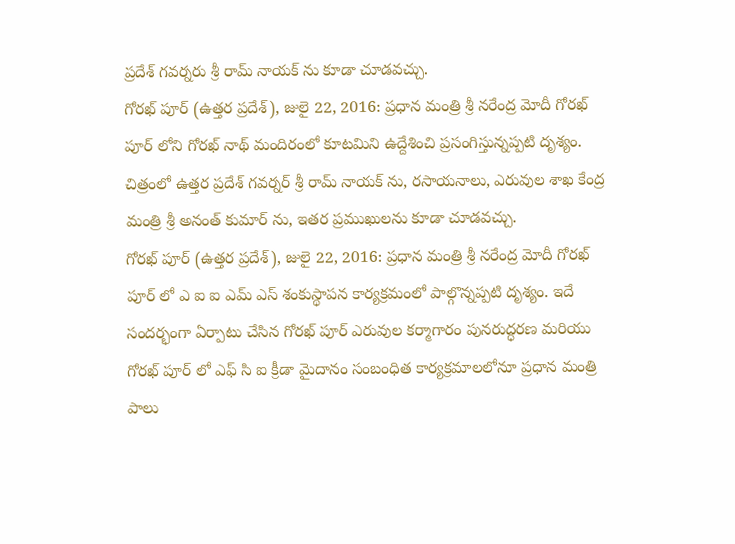ప్రదేశ్ గవర్నరు శ్రీ రామ్ నాయక్ ను కూడా చూడవచ్చు.
గోరఖ్ పూర్ (ఉత్తర ప్రదేశ్), జులై 22, 2016: ప్రధాన మంత్రి శ్రీ నరేంద్ర మోదీ గోరఖ్ పూర్ లోని గోరఖ్ నాథ్ మందిరంలో కూటమిని ఉద్దేశించి ప్రసంగిస్తున్నప్పటి దృశ్యం. చిత్రంలో ఉత్తర ప్రదేశ్ గవర్నర్ శ్రీ రామ్ నాయక్ ను, రసాయనాలు, ఎరువుల శాఖ కేంద్ర మంత్రి శ్రీ అనంత్ కుమార్ ను, ఇతర ప్రముఖులను కూడా చూడవచ్చు.
గోరఖ్ పూర్ (ఉత్తర ప్రదేశ్), జులై 22, 2016: ప్రధాన మంత్రి శ్రీ నరేంద్ర మోదీ గోరఖ్ పూర్ లో ఎ ఐ ఐ ఎమ్ ఎస్ శంకుస్థాపన కార్యక్రమంలో పాల్గొన్నప్పటి దృశ్యం. ఇదే సందర్భంగా ఏర్పాటు చేసిన గోరఖ్ పూర్ ఎరువుల కర్మాగారం పునరుద్ధరణ మరియు గోరఖ్ పూర్ లో ఎఫ్ సి ఐ క్రీడా మైదానం సంబంధిత కార్యక్రమాలలోనూ ప్రధాన మంత్రి పాలు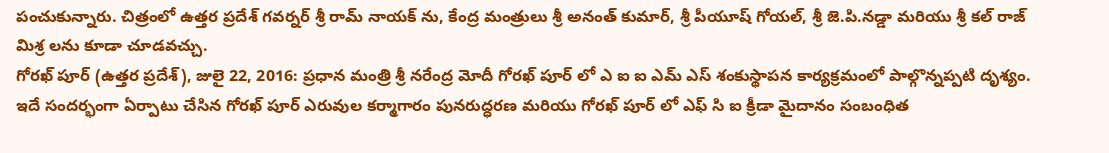పంచుకున్నారు. చిత్రంలో ఉత్తర ప్రదేశ్ గవర్నర్ శ్రీ రామ్ నాయక్ ను, కేంద్ర మంత్రులు శ్రీ అనంత్ కుమార్, శ్రీ పీయూష్ గోయల్, శ్రీ జె.పి.నడ్డా మరియు శ్రీ కల్ రాజ్ మిశ్ర లను కూడా చూడవచ్చు.
గోరఖ్ పూర్ (ఉత్తర ప్రదేశ్), జులై 22, 2016: ప్రధాన మంత్రి శ్రీ నరేంద్ర మోదీ గోరఖ్ పూర్ లో ఎ ఐ ఐ ఎమ్ ఎస్ శంకుస్థాపన కార్యక్రమంలో పాల్గొన్నప్పటి దృశ్యం. ఇదే సందర్భంగా ఏర్పాటు చేసిన గోరఖ్ పూర్ ఎరువుల కర్మాగారం పునరుద్ధరణ మరియు గోరఖ్ పూర్ లో ఎఫ్ సి ఐ క్రీడా మైదానం సంబంధిత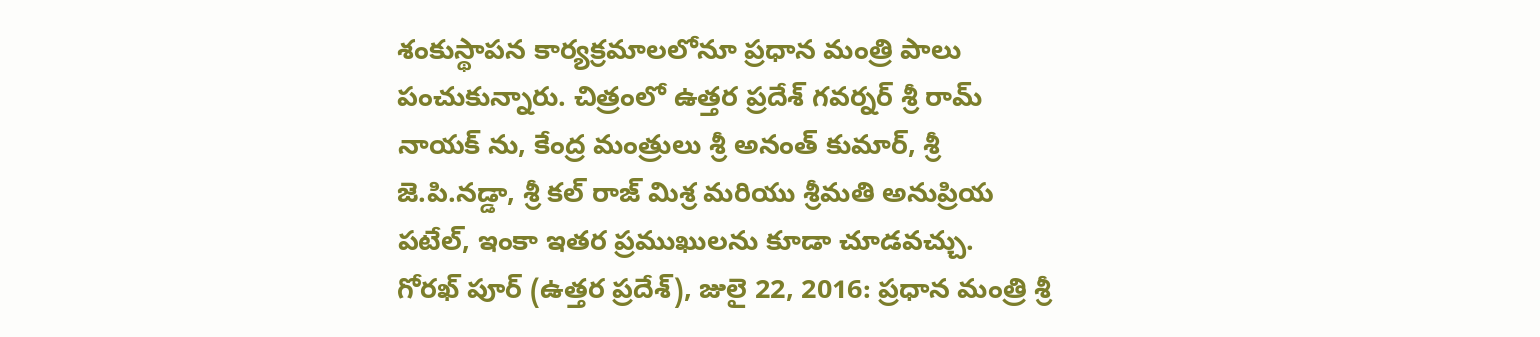శంకుస్థాపన కార్యక్రమాలలోనూ ప్రధాన మంత్రి పాలు పంచుకున్నారు. చిత్రంలో ఉత్తర ప్రదేశ్ గవర్నర్ శ్రీ రామ్ నాయక్ ను, కేంద్ర మంత్రులు శ్రీ అనంత్ కుమార్, శ్రీ జె.పి.నడ్డా, శ్రీ కల్ రాజ్ మిశ్ర మరియు శ్రీమతి అనుప్రియ పటేల్, ఇంకా ఇతర ప్రముఖులను కూడా చూడవచ్చు.
గోరఖ్ పూర్ (ఉత్తర ప్రదేశ్), జులై 22, 2016: ప్రధాన మంత్రి శ్రీ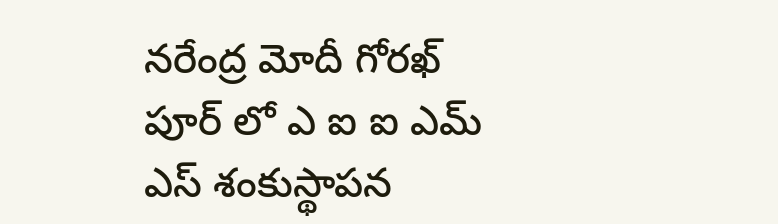నరేంద్ర మోదీ గోరఖ్ పూర్ లో ఎ ఐ ఐ ఎమ్ ఎస్ శంకుస్థాపన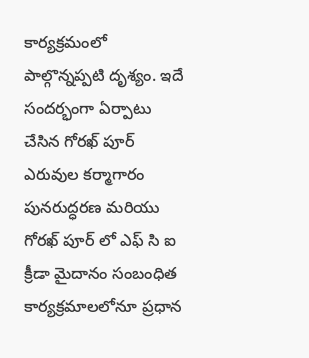కార్యక్రమంలో పాల్గొన్నప్పటి దృశ్యం. ఇదే సందర్భంగా ఏర్పాటు చేసిన గోరఖ్ పూర్ ఎరువుల కర్మాగారం పునరుద్ధరణ మరియు గోరఖ్ పూర్ లో ఎఫ్ సి ఐ క్రీడా మైదానం సంబంధిత కార్యక్రమాలలోనూ ప్రధాన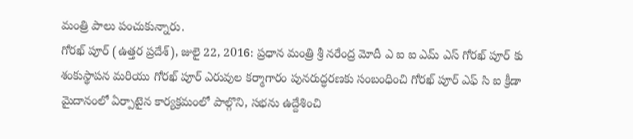మంత్రి పాలు పంచుకున్నారు.
గోరఖ్ పూర్ (ఉత్తర ప్రదేశ్), జులై 22, 2016: ప్రధాన మంత్రి శ్రీ నరేంద్ర మోదీ ఎ ఐ ఐ ఎమ్ ఎస్ గోరఖ్ పూర్ కు శంకుస్థాపన మరియు గోరఖ్ పూర్ ఎరువుల కర్మాగారం పునరుద్ధరణకు సంబంధించి గోరఖ్ పూర్ ఎఫ్ సి ఐ క్రీడా మైదానంలో ఏర్పాటైన కార్యక్రమంలో పాల్గొని, సభను ఉద్దేశించి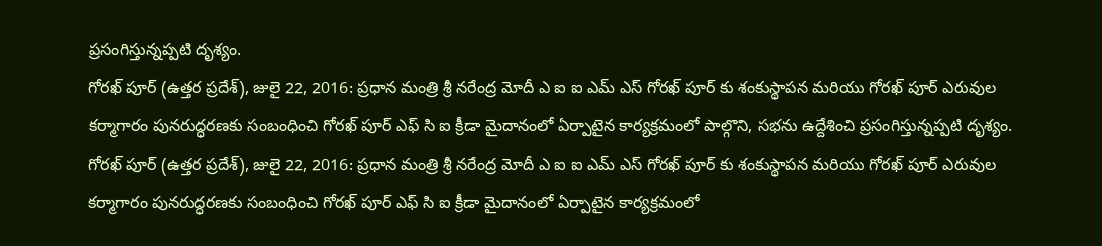ప్రసంగిస్తున్నప్పటి దృశ్యం.
గోరఖ్ పూర్ (ఉత్తర ప్రదేశ్), జులై 22, 2016: ప్రధాన మంత్రి శ్రీ నరేంద్ర మోదీ ఎ ఐ ఐ ఎమ్ ఎస్ గోరఖ్ పూర్ కు శంకుస్థాపన మరియు గోరఖ్ పూర్ ఎరువుల కర్మాగారం పునరుద్ధరణకు సంబంధించి గోరఖ్ పూర్ ఎఫ్ సి ఐ క్రీడా మైదానంలో ఏర్పాటైన కార్యక్రమంలో పాల్గొని, సభను ఉద్దేశించి ప్రసంగిస్తున్నప్పటి దృశ్యం.
గోరఖ్ పూర్ (ఉత్తర ప్రదేశ్), జులై 22, 2016: ప్రధాన మంత్రి శ్రీ నరేంద్ర మోదీ ఎ ఐ ఐ ఎమ్ ఎస్ గోరఖ్ పూర్ కు శంకుస్థాపన మరియు గోరఖ్ పూర్ ఎరువుల కర్మాగారం పునరుద్ధరణకు సంబంధించి గోరఖ్ పూర్ ఎఫ్ సి ఐ క్రీడా మైదానంలో ఏర్పాటైన కార్యక్రమంలో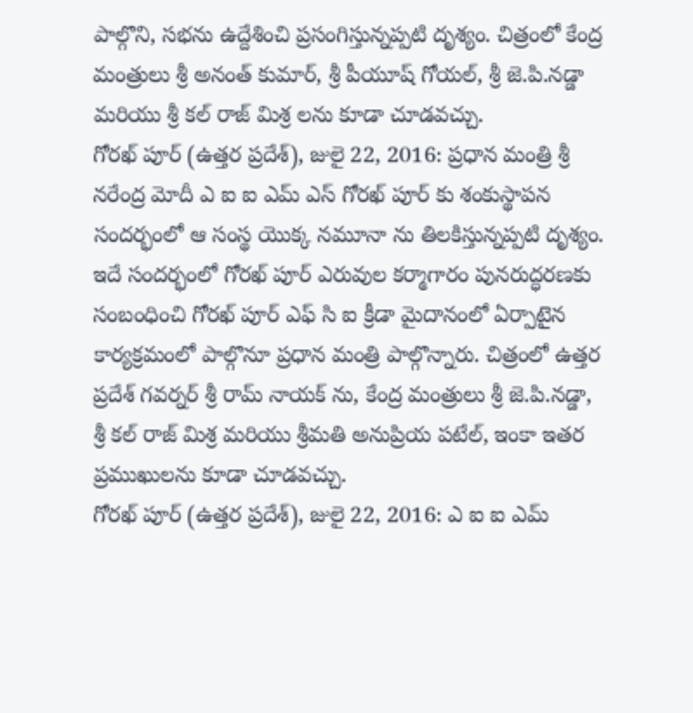పాల్గొని, సభను ఉద్దేశించి ప్రసంగిస్తున్నప్పటి దృశ్యం. చిత్రంలో కేంద్ర మంత్రులు శ్రీ అనంత్ కుమార్, శ్రీ పీయూష్ గోయల్, శ్రీ జె.పి.నడ్డా మరియు శ్రీ కల్ రాజ్ మిశ్ర లను కూడా చూడవచ్చు.
గోరఖ్ పూర్ (ఉత్తర ప్రదేశ్), జులై 22, 2016: ప్రధాన మంత్రి శ్రీ నరేంద్ర మోదీ ఎ ఐ ఐ ఎమ్ ఎస్ గోరఖ్ పూర్ కు శంకుస్థాపన సందర్భంలో ఆ సంస్థ యొక్క నమూనా ను తిలకిస్తున్నప్పటి దృశ్యం. ఇదే సందర్భంలో గోరఖ్ పూర్ ఎరువుల కర్మాగారం పునరుద్ధరణకు సంబంధించి గోరఖ్ పూర్ ఎఫ్ సి ఐ క్రీడా మైదానంలో ఏర్పాటైన కార్యక్రమంలో పాల్గొనూ ప్రధాన మంత్రి పాల్గొన్నారు. చిత్రంలో ఉత్తర ప్రదేశ్ గవర్నర్ శ్రీ రామ్ నాయక్ ను, కేంద్ర మంత్రులు శ్రీ జె.పి.నడ్డా, శ్రీ కల్ రాజ్ మిశ్ర మరియు శ్రీమతి అనుప్రియ పటేల్, ఇంకా ఇతర ప్రముఖులను కూడా చూడవచ్చు.
గోరఖ్ పూర్ (ఉత్తర ప్రదేశ్), జులై 22, 2016: ఎ ఐ ఐ ఎమ్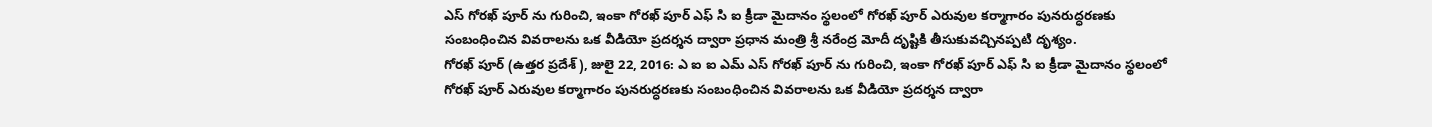ఎస్ గోరఖ్ పూర్ ను గురించి, ఇంకా గోరఖ్ పూర్ ఎఫ్ సి ఐ క్రీడా మైదానం స్థలంలో గోరఖ్ పూర్ ఎరువుల కర్మాగారం పునరుద్ధరణకు సంబంధించిన వివరాలను ఒక వీడియో ప్రదర్శన ద్వారా ప్రధాన మంత్రి శ్రీ నరేంద్ర మోదీ దృష్టికి తీసుకువచ్చినప్పటి దృశ్యం.
గోరఖ్ పూర్ (ఉత్తర ప్రదేశ్), జులై 22, 2016: ఎ ఐ ఐ ఎమ్ ఎస్ గోరఖ్ పూర్ ను గురించి, ఇంకా గోరఖ్ పూర్ ఎఫ్ సి ఐ క్రీడా మైదానం స్థలంలో గోరఖ్ పూర్ ఎరువుల కర్మాగారం పునరుద్ధరణకు సంబంధించిన వివరాలను ఒక వీడియో ప్రదర్శన ద్వారా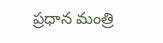ప్రధాన మంత్రి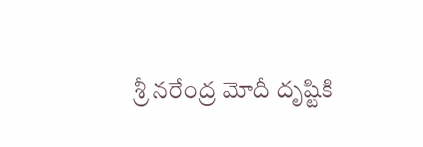శ్రీ నరేంద్ర మోదీ దృష్టికి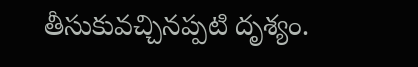తీసుకువచ్చినప్పటి దృశ్యం.